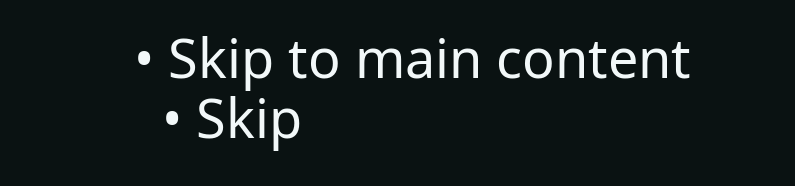• Skip to main content
  • Skip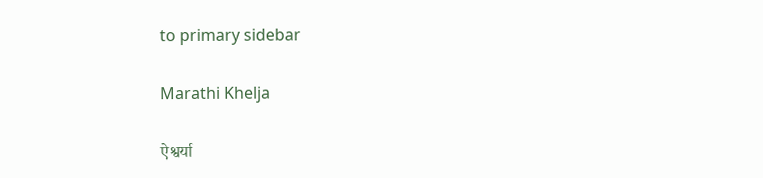to primary sidebar

Marathi Khelja

ऐश्वर्या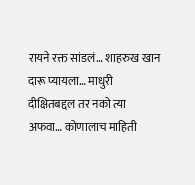रायने रक्त सांडलं… शाहरुख खान दारू प्यायला… माधुरी दीक्षितबद्दल तर नको त्या अफवा… कोणालाच माहिती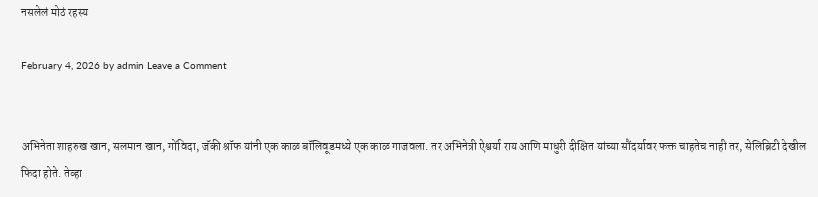नसलेलं मोठं रहस्य

February 4, 2026 by admin Leave a Comment


अभिनेता शाहरुख खान, सलमान खान, गोंविदा, जॅकी श्रॉफ यांनी एक काळ बॉलिवूडमध्ये एक काळ गाजवला. तर अभिनेत्री ऐश्वर्या राय आणि माधुरी दीक्षित यांच्या सौंदर्यावर फक्त चाहतेच नाही तर, सेलिब्रिटी देखील फिदा होते. तेव्हा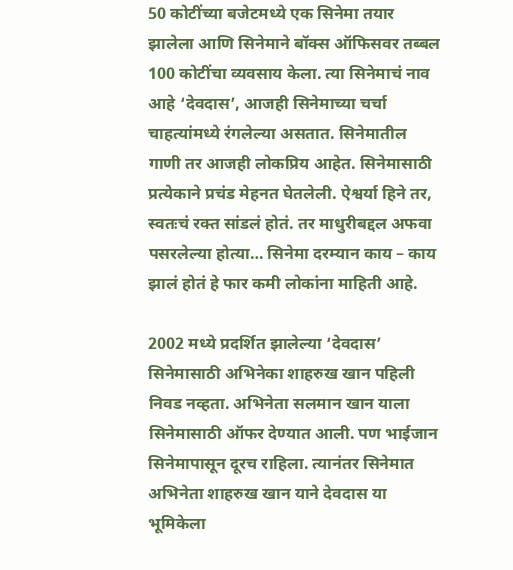50 कोटींच्या बजेटमध्ये एक सिनेमा तयार झालेला आणि सिनेमाने बॉक्स ऑफिसवर तब्बल 100 कोटींचा व्यवसाय केला. त्या सिनेमाचं नाव आहे ‘देवदास’, आजही सिनेमाच्या चर्चा चाहत्यांमध्ये रंगलेल्या असतात. सिनेमातील गाणी तर आजही लोकप्रिय आहेत. सिनेमासाठी प्रत्येकाने प्रचंड मेहनत घेतलेली. ऐश्वर्या हिने तर, स्वतःचं रक्त सांडलं होतं. तर माधुरीबद्दल अफवा पसरलेल्या होत्या… सिनेमा दरम्यान काय – काय झालं होतं हे फार कमी लोकांना माहिती आहे.

2002 मध्ये प्रदर्शित झालेल्या ‘देवदास’ सिनेमासाठी अभिनेका शाहरुख खान पहिली निवड नव्हता. अभिनेता सलमान खान याला सिनेमासाठी ऑफर देण्यात आली. पण भाईजान सिनेमापासून दूरच राहिला. त्यानंतर सिनेमात अभिनेता शाहरुख खान याने देवदास या भूमिकेला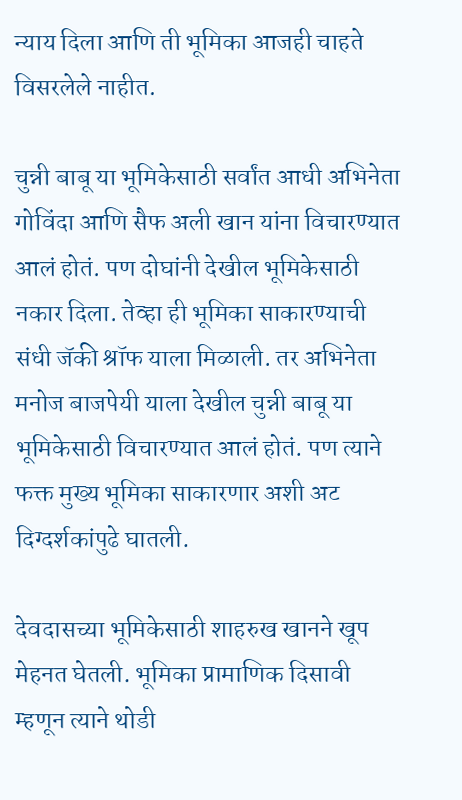न्याय दिला आणि ती भूमिका आजही चाहते विसरलेले नाहीत.

चुन्नी बाबू या भूमिकेसाठी सर्वांत आधी अभिनेता गोविंदा आणि सैफ अली खान यांना विचारण्यात आलं होतं. पण दोघांनी देखील भूमिकेसाठी नकार दिला. तेव्हा ही भूमिका साकारण्याची संधी जॅकी श्रॉफ याला मिळाली. तर अभिनेता मनोज बाजपेयी याला देखील चुन्नी बाबू या भूमिकेसाठी विचारण्यात आलं होतं. पण त्याने फक्त मुख्य भूमिका साकारणार अशी अट दिग्दर्शकांपुढे घातली.

देवदासच्या भूमिकेसाठी शाहरुख खानने खूप मेहनत घेतली. भूमिका प्रामाणिक दिसावी म्हणून त्याने थोडी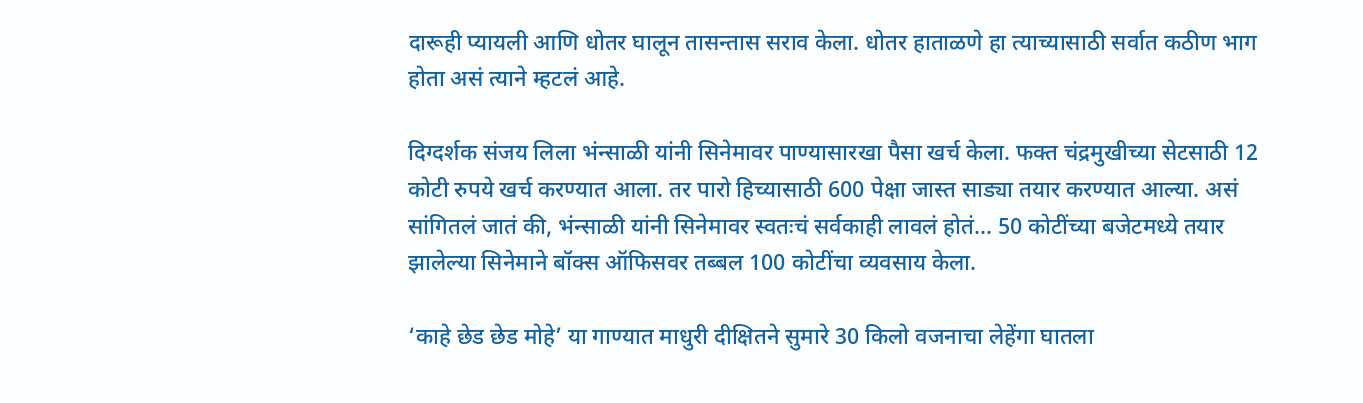दारूही प्यायली आणि धोतर घालून तासन्तास सराव केला. धोतर हाताळणे हा त्याच्यासाठी सर्वात कठीण भाग होता असं त्याने म्हटलं आहे.

दिग्दर्शक संजय लिला भंन्साळी यांनी सिनेमावर पाण्यासारखा पैसा खर्च केला. फक्त चंद्रमुखीच्या सेटसाठी 12 कोटी रुपये खर्च करण्यात आला. तर पारो हिच्यासाठी 600 पेक्षा जास्त साड्या तयार करण्यात आल्या. असं सांगितलं जातं की, भंन्साळी यांनी सिनेमावर स्वतःचं सर्वकाही लावलं होतं… 50 कोटींच्या बजेटमध्ये तयार झालेल्या सिनेमाने बॉक्स ऑफिसवर तब्बल 100 कोटींचा व्यवसाय केला.

‘काहे छेड छेड मोहे’ या गाण्यात माधुरी दीक्षितने सुमारे 30 किलो वजनाचा लेहेंगा घातला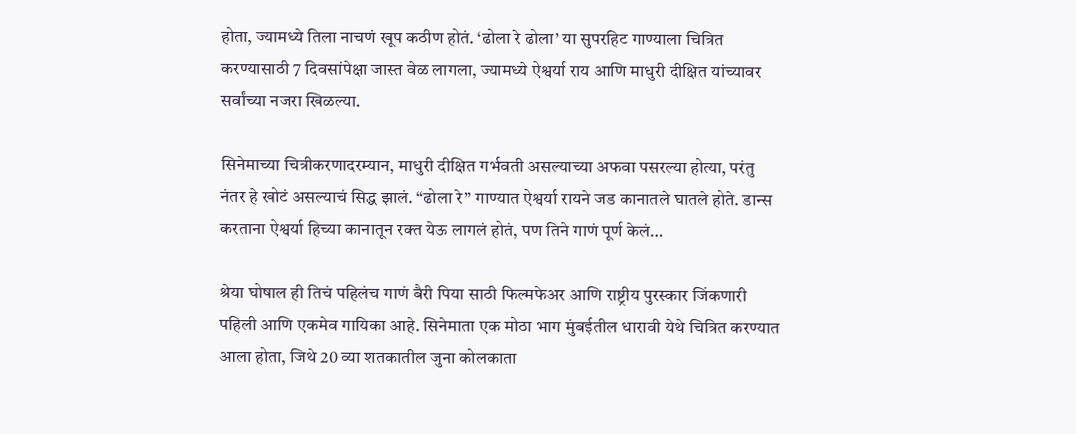होता, ज्यामध्ये तिला नाचणं खूप कठीण होतं. ‘ढोला रे ढोला’ या सुपरहिट गाण्याला चित्रित करण्यासाठी 7 दिवसांपेक्षा जास्त वेळ लागला, ज्यामध्ये ऐश्वर्या राय आणि माधुरी दीक्षित यांच्यावर सर्वांच्या नजरा खिळल्या.

सिनेमाच्या चित्रीकरणादरम्यान, माधुरी दीक्षित गर्भवती असल्याच्या अफवा पसरल्या होत्या, परंतु नंतर हे खोटं असल्याचं सिद्ध झालं. “ढोला रे” गाण्यात ऐश्वर्या रायने जड कानातले घातले होते. डान्स करताना ऐश्वर्या हिच्या कानातून रक्त येऊ लागलं होतं, पण तिने गाणं पूर्ण केलं…

श्रेया घोषाल ही तिचं पहिलंच गाणं बैरी पिया साठी फिल्मफेअर आणि राष्ट्रीय पुरस्कार जिंकणारी पहिली आणि एकमेव गायिका आहे. सिनेमाता एक मोठा भाग मुंबईतील धारावी येथे चित्रित करण्यात आला होता, जिथे 20 व्या शतकातील जुना कोलकाता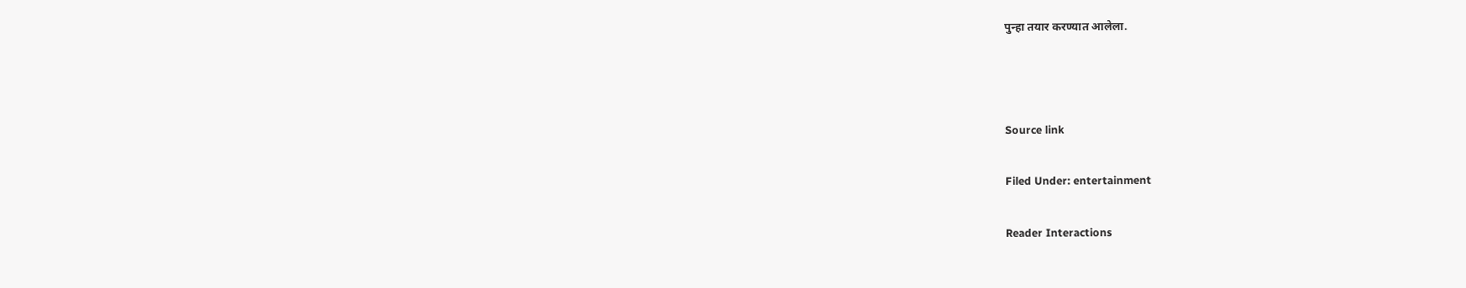पुन्हा तयार करण्यात आलेला.



Source link

Filed Under: entertainment

Reader Interactions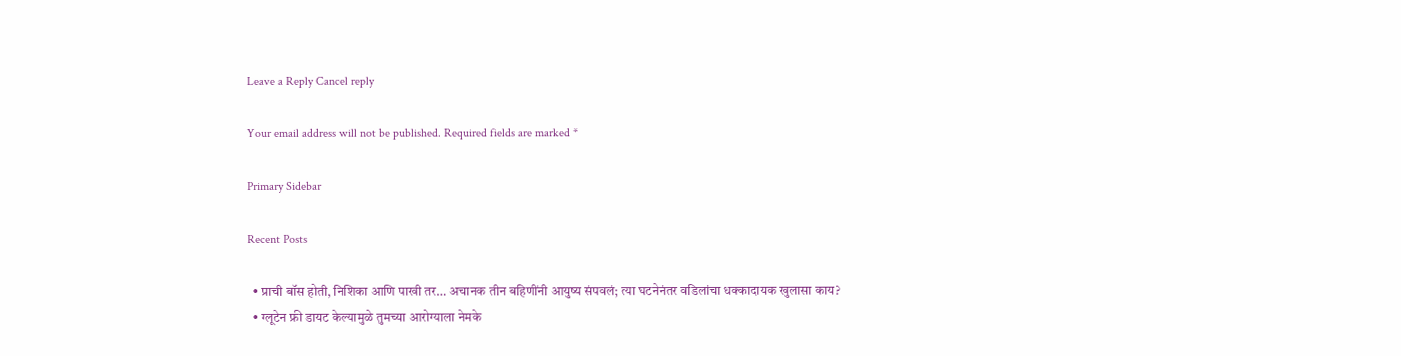Leave a Reply Cancel reply

Your email address will not be published. Required fields are marked *

Primary Sidebar

Recent Posts

  • प्राची बॉस होती, निशिका आणि पाखी तर… अचानक तीन बहिणींनी आयुष्य संपवलं; त्या घटनेनंतर वडिलांचा धक्कादायक खुलासा काय?
  • ग्लूटेन फ्री डायट केल्यामुळे तुमच्या आरोग्याला नेमके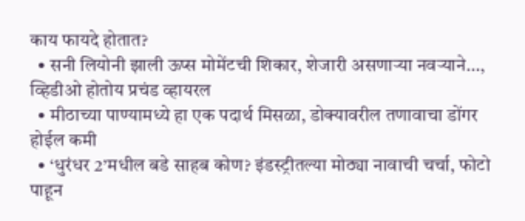काय फायदे होतात?
  • सनी लियोनी झाली ऊप्स मोमेंटची शिकार, शेजारी असणाऱ्या नवऱ्याने…, व्हिडीओ होतोय प्रचंड व्हायरल
  • मीठाच्या पाण्यामध्ये हा एक पदार्थ मिसळा, डोक्यावरील तणावाचा डोंगर होईल कमी
  • ‘धुरंधर 2’मधील बडे साहब कोण? इंडस्ट्रीतल्या मोठ्या नावाची चर्चा, फोटो पाहून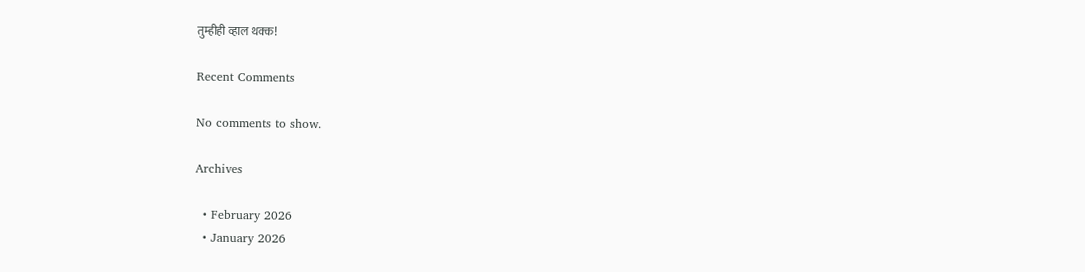तुम्हीही व्हाल थक्क!

Recent Comments

No comments to show.

Archives

  • February 2026
  • January 2026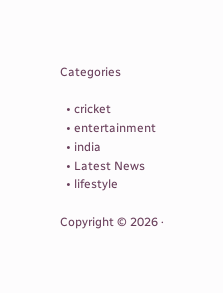Categories

  • cricket
  • entertainment
  • india
  • Latest News
  • lifestyle

Copyright © 2026 ·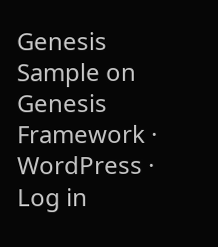Genesis Sample on Genesis Framework · WordPress · Log in